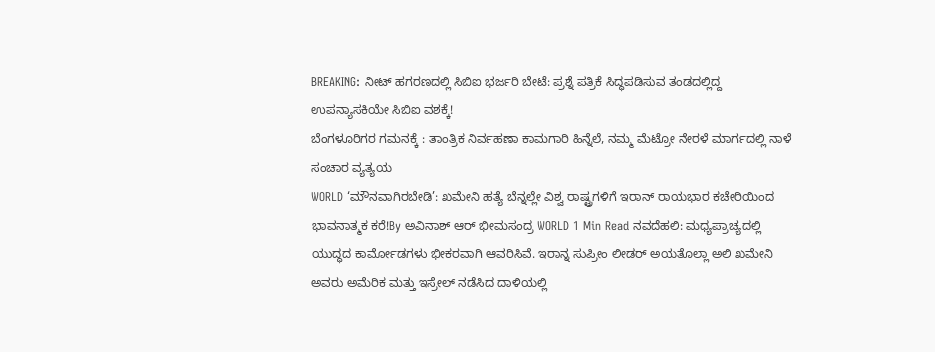BREAKING: ನೀಟ್ ಹಗರಣದಲ್ಲಿ ಸಿಬಿಐ ಭರ್ಜರಿ ಬೇಟೆ: ಪ್ರಶ್ನೆ ಪತ್ರಿಕೆ ಸಿದ್ಧಪಡಿಸುವ ತಂಡದಲ್ಲಿದ್ದ ಉಪನ್ಯಾಸಕಿಯೇ ಸಿಬಿಐ ವಶಕ್ಕೆ!
ಬೆಂಗಳೂರಿಗರ ಗಮನಕ್ಕೆ : ತಾಂತ್ರಿಕ ನಿರ್ವಹಣಾ ಕಾಮಗಾರಿ ಹಿನ್ನೆಲೆ, ನಮ್ಮ ಮೆಟ್ರೋ ನೇರಳೆ ಮಾರ್ಗದಲ್ಲಿ ನಾಳೆ ಸಂಚಾರ ವ್ಯತ್ಯಯ
WORLD ‘ಮೌನವಾಗಿರಬೇಡಿ’: ಖಮೇನಿ ಹತ್ಯೆ ಬೆನ್ನಲ್ಲೇ ವಿಶ್ವ ರಾಷ್ಟ್ರಗಳಿಗೆ ಇರಾನ್ ರಾಯಭಾರ ಕಚೇರಿಯಿಂದ ಭಾವನಾತ್ಮಕ ಕರೆ!By ಅವಿನಾಶ್ ಆರ್ ಭೀಮಸಂದ್ರ WORLD 1 Min Read ನವದೆಹಲಿ: ಮಧ್ಯಪ್ರಾಚ್ಯದಲ್ಲಿ ಯುದ್ಧದ ಕಾರ್ಮೋಡಗಳು ಭೀಕರವಾಗಿ ಆವರಿಸಿವೆ. ಇರಾನ್ನ ಸುಪ್ರೀಂ ಲೀಡರ್ ಅಯತೊಲ್ಲಾ ಅಲಿ ಖಮೇನಿ ಅವರು ಅಮೆರಿಕ ಮತ್ತು ಇಸ್ರೇಲ್ ನಡೆಸಿದ ದಾಳಿಯಲ್ಲಿ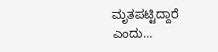ಮೃತಪಟ್ಟಿದ್ದಾರೆ ಎಂದು…